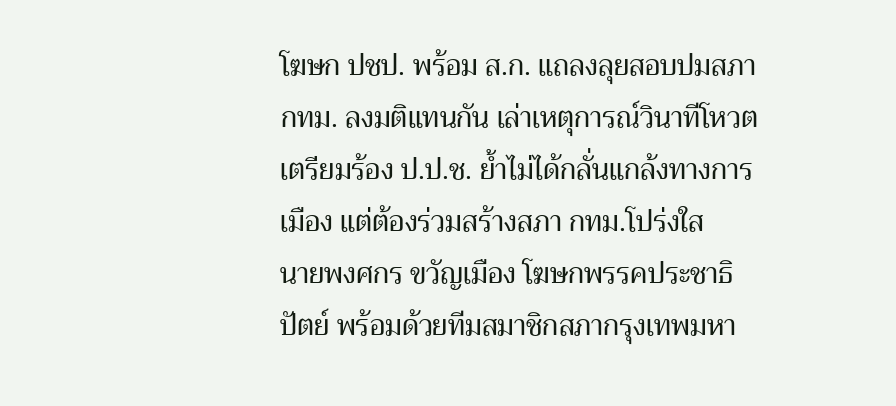โฆษก ปชป. พร้อม ส.ก. แถลงลุยสอบปมสภา กทม. ลงมติแทนกัน เล่าเหตุการณ์วินาทีโหวต เตรียมร้อง ป.ป.ช. ย้ำไม่ได้กลั่นแกล้งทางการเมือง แต่ต้องร่วมสร้างสภา กทม.โปร่งใส
นายพงศกร ขวัญเมือง โฆษกพรรคประชาธิปัตย์ พร้อมด้วยทีมสมาชิกสภากรุงเทพมหา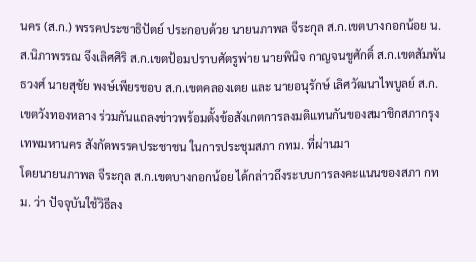นคร (ส.ก.) พรรคประชาธิปัตย์ ประกอบด้วย นายนภาพล จีระกุล ส.ก.เขตบางกอกน้อย น.ส.นิภาพรรณ จึงเลิศศิริ ส.ก.เขตป้อมปราบศัตรูพ่าย นายพินิจ กาญจนชูศักดิ์ ส.ก.เขตสัมพันธวงศ์ นายสุชัย พงษ์เพียรชอบ ส.ก.เขตคลองเตย และ นายอนุรักษ์ เลิศวัฒนาไพบูลย์ ส.ก.เขตวังทองหลาง ร่วมกันแถลงข่าวพร้อมตั้งข้อสังเกตการลงมติแทนกันของสมาชิกสภากรุงเทพมหานคร สังกัดพรรคประชาชน ในการประชุมสภา กทม. ที่ผ่านมา
โดยนายนภาพล จีระกุล ส.ก.เขตบางกอกน้อย ได้กล่าวถึงระบบการลงคะแนนของสภา กทม. ว่า ปัจจุบันใช้วิธีลง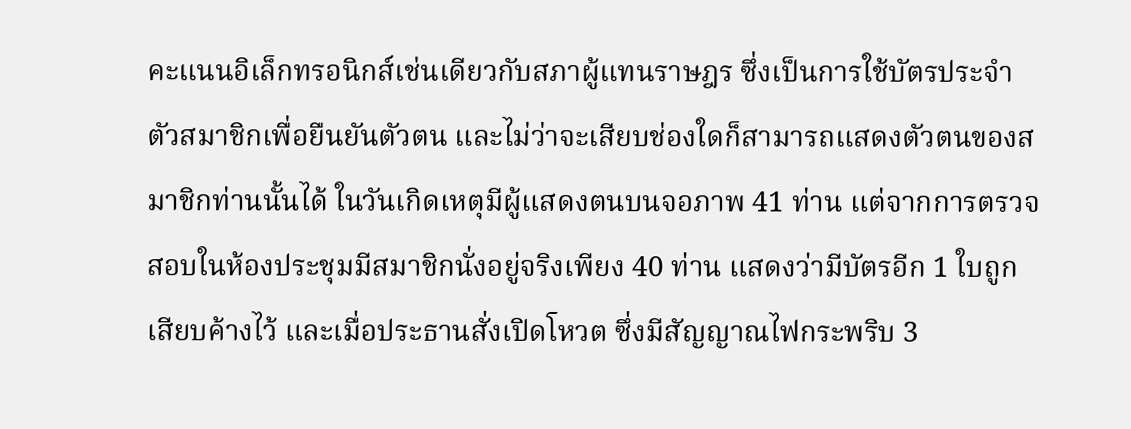คะแนนอิเล็กทรอนิกส์เช่นเดียวกับสภาผู้แทนราษฎร ซึ่งเป็นการใช้บัตรประจำตัวสมาชิกเพื่อยืนยันตัวตน และไม่ว่าจะเสียบช่องใดก็สามารถแสดงตัวตนของสมาชิกท่านนั้นได้ ในวันเกิดเหตุมีผู้แสดงตนบนจอภาพ 41 ท่าน แต่จากการตรวจสอบในห้องประชุมมีสมาชิกนั่งอยู่จริงเพียง 40 ท่าน แสดงว่ามีบัตรอีก 1 ใบถูกเสียบค้างไว้ และเมื่อประธานสั่งเปิดโหวต ซึ่งมีสัญญาณไฟกระพริบ 3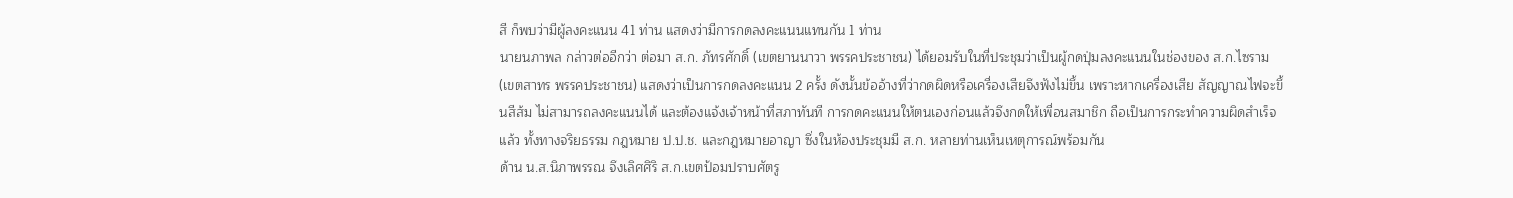สี ก็พบว่ามีผู้ลงคะแนน 41 ท่าน แสดงว่ามีการกดลงคะแนนแทนกัน 1 ท่าน
นายนภาพล กล่าวต่ออีกว่า ต่อมา ส.ก. ภัทรศักดิ์ (เขตยานนาวา พรรคประชาชน) ได้ยอมรับในที่ประชุมว่าเป็นผู้กดปุ่มลงคะแนนในช่องของ ส.ก.ไซราม (เขตสาทร พรรคประชาชน) แสดงว่าเป็นการกดลงคะแนน 2 ครั้ง ดังนั้นข้ออ้างที่ว่ากดผิดหรือเครื่องเสียจึงฟังไม่ขึ้น เพราะหากเครื่องเสีย สัญญาณไฟจะขึ้นสีส้ม ไม่สามารถลงคะแนนได้ และต้องแจ้งเจ้าหน้าที่สภาทันที การกดคะแนนให้ตนเองก่อนแล้วจึงกดให้เพื่อนสมาชิก ถือเป็นการกระทำความผิดสำเร็จแล้ว ทั้งทางจริยธรรม กฎหมาย ป.ป.ช. และกฎหมายอาญา ซึ่งในห้องประชุมมี ส.ก. หลายท่านเห็นเหตุการณ์พร้อมกัน
ด้าน น.ส.นิภาพรรณ จึงเลิศศิริ ส.ก.เขตป้อมปราบศัตรู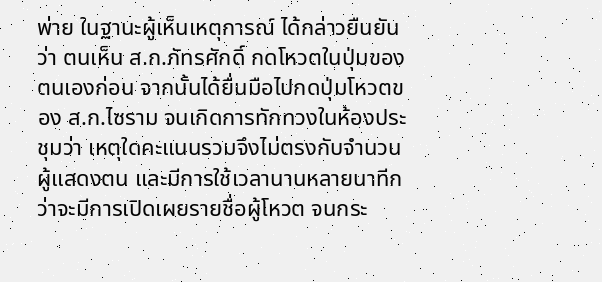พ่าย ในฐานะผู้เห็นเหตุการณ์ ได้กล่าวยืนยันว่า ตนเห็น ส.ก.ภัทรศักดิ์ กดโหวตในปุ่มของตนเองก่อน จากนั้นได้ยื่นมือไปกดปุ่มโหวตของ ส.ก.ไซราม จนเกิดการทักทวงในห้องประชุมว่า เหตุใดคะแนนรวมจึงไม่ตรงกับจำนวนผู้แสดงตน และมีการใช้เวลานานหลายนาทีกว่าจะมีการเปิดเผยรายชื่อผู้โหวต จนกระ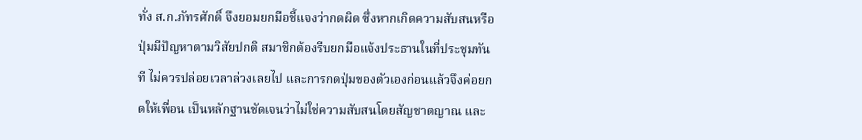ทั่ง ส.ก.ภัทรศักดิ์ จึงยอมยกมือชี้แจงว่ากดผิด ซึ่งหากเกิดความสับสนหรือปุ่มมีปัญหาตามวิสัยปกติ สมาชิกต้องรีบยกมือแจ้งประธานในที่ประชุมทันที ไม่ควรปล่อยเวลาล่วงเลยไป และการกดปุ่มของตัวเองก่อนแล้วจึงค่อยกดให้เพื่อน เป็นหลักฐานชัดเจนว่าไม่ใช่ความสับสนโดยสัญชาตญาณ และ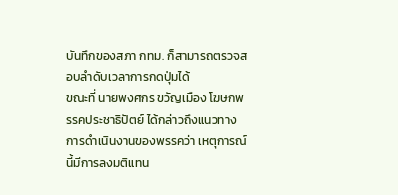บันทึกของสภา กทม. ก็สามารถตรวจสอบลำดับเวลาการกดปุ่มได้
ขณะที่ นายพงศกร ขวัญเมือง โฆษกพรรคประชาธิปัตย์ ได้กล่าวถึงแนวทางการดำเนินงานของพรรคว่า เหตุการณ์นี้มีการลงมติแทน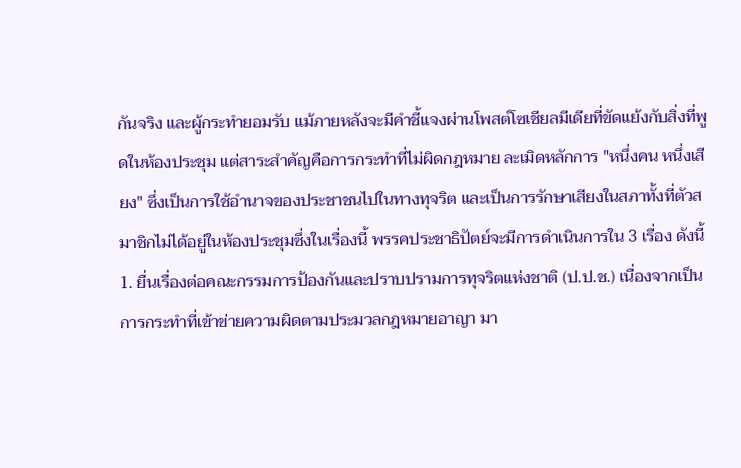กันจริง และผู้กระทำยอมรับ แม้ภายหลังจะมีคำชี้แจงผ่านโพสต์โซเชียลมีเดียที่ขัดแย้งกับสิ่งที่พูดในห้องประชุม แต่สาระสำคัญคือการกระทำที่ไม่ผิดกฎหมาย ละเมิดหลักการ "หนึ่งคน หนึ่งเสียง" ซึ่งเป็นการใช้อำนาจของประชาชนไปในทางทุจริต และเป็นการรักษาเสียงในสภาทั้งที่ตัวสมาชิกไม่ได้อยู่ในห้องประชุมซึ่งในเรื่องนี้ พรรคประชาธิปัตย์จะมีการดำเนินการใน 3 เรื่อง ดังนี้
1. ยื่นเรื่องต่อคณะกรรมการป้องกันและปราบปรามการทุจริตแห่งชาติ (ป.ป.ช.) เนื่องจากเป็นการกระทำที่เข้าข่ายความผิดตามประมวลกฎหมายอาญา มา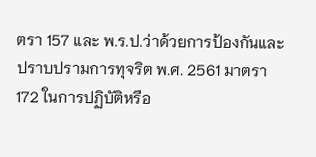ตรา 157 และ พ.ร.ป.ว่าด้วยการป้องกันและปราบปรามการทุจริต พ.ศ. 2561 มาตรา 172 ในการปฏิบัติหรือ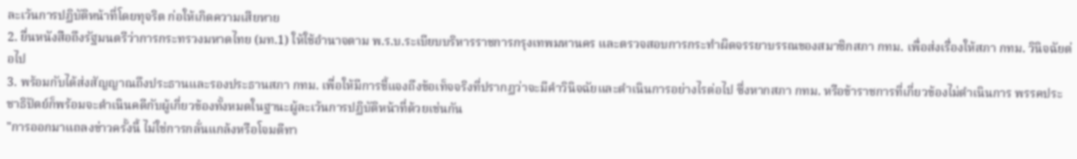ละเว้นการปฏิบัติหน้าที่โดยทุจริต ก่อให้เกิดความเสียหาย
2. ยื่นหนังสือถึงรัฐมนตรีว่าการกระทรวงมหาดไทย (มท.1) ให้ใช้อำนาจตาม พ.ร.บ.ระเบียบบริหารราชการกรุงเทพมหานคร และตรวจสอบการกระทำผิดจรรยาบรรณของสมาชิกสภา กทม. เพื่อส่งเรื่องให้สภา กทม. วินิจฉัยต่อไป
3. พร้อมกับได้ส่งสัญญาณถึงประธานและรองประธานสภา กทม. เพื่อให้มีการชี้แจงถึงข้อเท็จจริงที่ปรากฏว่าจะมีคำวินิจฉัยและดำเนินการอย่างไรต่อไป ซึ่งหากสภา กทม. หรือข้าราชการที่เกี่ยวข้องไม่ดำเนินการ พรรคประชาธิปัตย์ก็พร้อมจะดำเนินคดีกับผู้เกี่ยวข้องทั้งหมดในฐานะผู้ละเว้นการปฏิบัติหน้าที่ด้วยเช่นกัน
"การออกมาแถลงข่าวครั้งนี้ ไม่ใช่การกลั่นแกล้งหรือโจมตีทา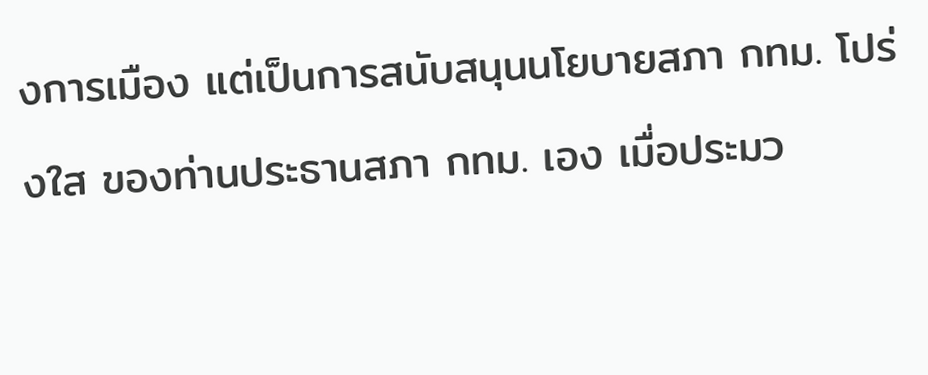งการเมือง แต่เป็นการสนับสนุนนโยบายสภา กทม. โปร่งใส ของท่านประธานสภา กทม. เอง เมื่อประมว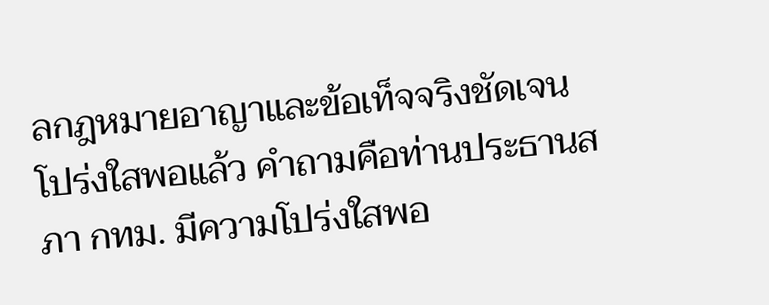ลกฎหมายอาญาและข้อเท็จจริงชัดเจน โปร่งใสพอแล้ว คำถามคือท่านประธานสภา กทม. มีความโปร่งใสพอ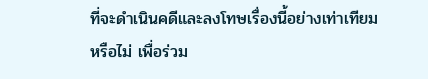ที่จะดำเนินคดีและลงโทษเรื่องนี้อย่างเท่าเทียมหรือไม่ เพื่อร่วม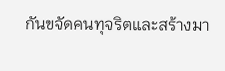กันขจัดคนทุจริตและสร้างมา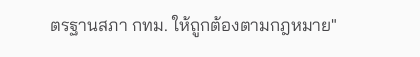ตรฐานสภา กทม. ให้ถูกต้องตามกฎหมาย"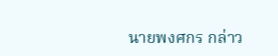นายพงศกร กล่าว